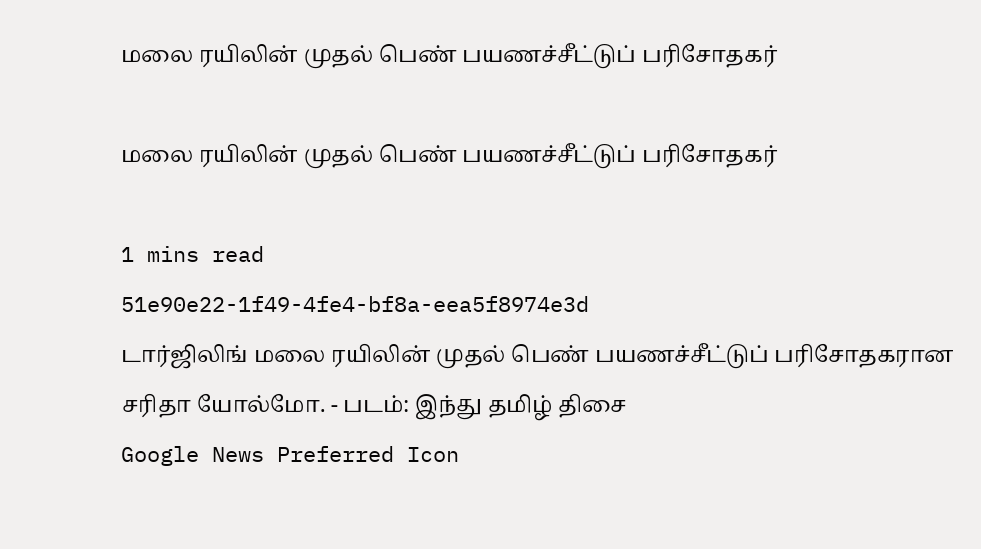மலை ரயிலின் முதல் பெண் பயணச்சீட்டுப் பரிசோதகர்

மலை ரயிலின் முதல் பெண் பயணச்சீட்டுப் பரிசோதகர்

1 mins read
51e90e22-1f49-4fe4-bf8a-eea5f8974e3d
டார்ஜிலிங் மலை ரயிலின் முதல் பெண் பயணச்சீட்டுப் பரிசோதகரான சரிதா யோல்மோ. - படம்: இந்து தமிழ் திசை
Google News Preferred Icon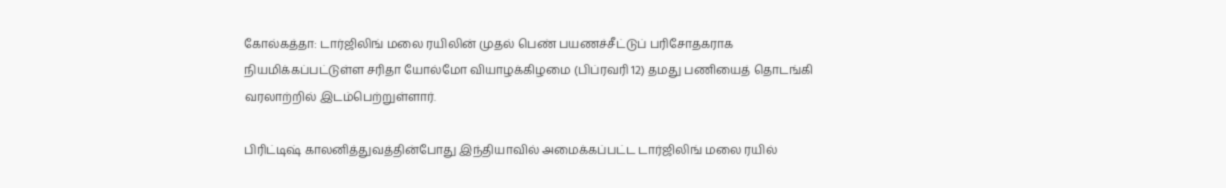கோல்கத்தா: டார்ஜிலிங் மலை ரயிலின் முதல் பெண் பயணச்சீட்டுப் பரிசோதகராக நியமிக்கப்பட்டுள்ள சரிதா யோல்மோ வியாழக்கிழமை (பிப்ரவரி 12) தமது பணியைத் தொடங்கி வரலாற்றில் இடம்பெற்றுள்ளார்.

பிரிட்டிஷ் காலனித்துவத்தின்போது இந்தியாவில் அமைக்கப்பட்ட டார்ஜிலிங் மலை ரயில்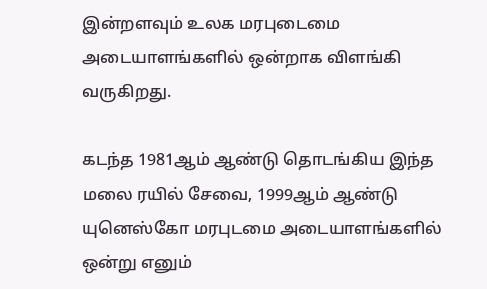இன்றளவும் உலக மரபுடைமை அடையாளங்களில் ஒன்றாக விளங்கி வருகிறது.

கடந்த 1981ஆம் ஆண்டு தொடங்கிய இந்த மலை ரயில் சேவை, 1999ஆம் ஆண்டு யுனெஸ்கோ மரபுடமை அடையாளங்களில் ஒன்று எனும்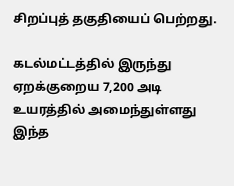சிறப்புத் தகுதியைப் பெற்றது.

கடல்மட்டத்தில் இருந்து ஏறக்குறைய 7,200 அடி உயரத்தில் அமைந்துள்ளது இந்த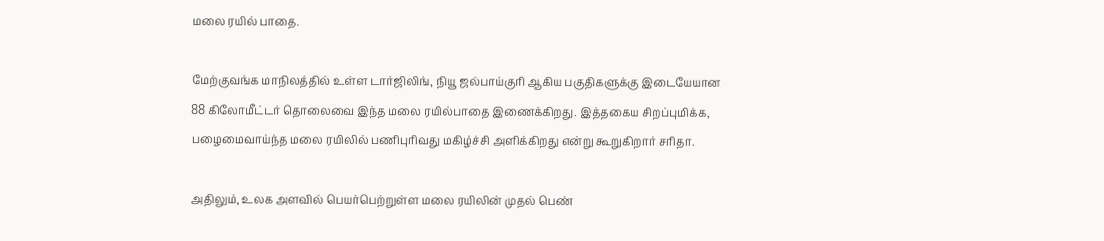மலை ரயில் பாதை.

மேற்குவங்க மாநிலத்தில் உள்ள டார்ஜிலிங், நியூ ஜல்பாய்குரி ஆகிய பகுதிகளுக்கு இடையேயான 88 கிலோமீட்டர் தொலைவை இந்த மலை ரயில்பாதை இணைக்கிறது. இத்தகைய சிறப்புமிக்க, பழைமைவாய்ந்த மலை ரயிலில் பணிபுரிவது மகிழ்ச்சி அளிக்கிறது என்று கூறுகிறார் சரிதா.

அதிலும், உலக அளவில் பெயர்பெற்றுள்ள மலை ரயிலின் முதல் பெண்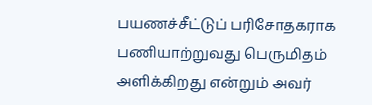பயணச்சீட்டுப் பரிசோதகராக பணியாற்றுவது பெருமிதம் அளிக்கிறது என்றும் அவர்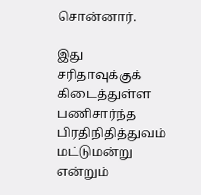சொன்னார்.

இது சரிதாவுக்குக் கிடைத்துள்ள பணிசார்ந்த பிரதிநிதித்துவம் மட்டுமன்று என்றும்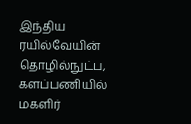இந்திய ரயில்வேயின் தொழில்நுட்ப, களப்பணியில் மகளிர்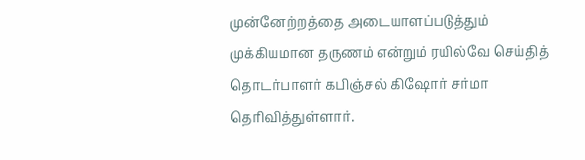முன்னேற்றத்தை அடையாளப்படுத்தும் முக்கியமான தருணம் என்றும் ரயில்வே செய்தித் தொடர்பாளர் கபிஞ்சல் கிஷோர் சர்மா தெரிவித்துள்ளார்.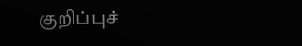குறிப்புச்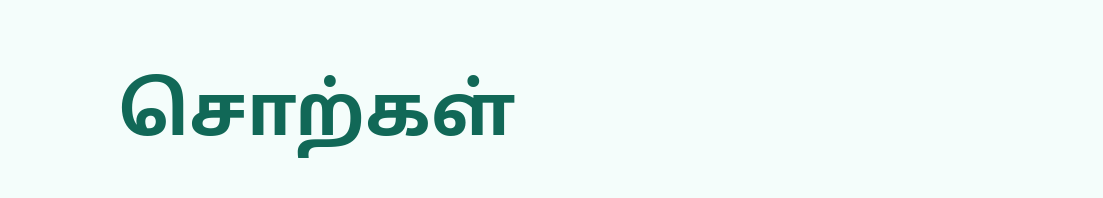சொற்கள்